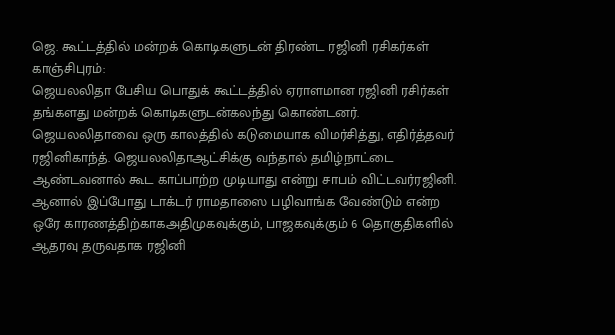ஜெ. கூட்டத்தில் மன்றக் கொடிகளுடன் திரண்ட ரஜினி ரசிகர்கள்
காஞ்சிபுரம்:
ஜெயலலிதா பேசிய பொதுக் கூட்டத்தில் ஏராளமான ரஜினி ரசிர்கள் தங்களது மன்றக் கொடிகளுடன்கலந்து கொண்டனர்.
ஜெயலலிதாவை ஒரு காலத்தில் கடுமையாக விமர்சித்து, எதிர்த்தவர் ரஜினிகாந்த். ஜெயலலிதாஆட்சிக்கு வந்தால் தமிழ்நாட்டை ஆண்டவனால் கூட காப்பாற்ற முடியாது என்று சாபம் விட்டவர்ரஜினி.
ஆனால் இப்போது டாக்டர் ராமதாஸை பழிவாங்க வேண்டும் என்ற ஒரே காரணத்திற்காகஅதிமுகவுக்கும், பாஜகவுக்கும் 6 தொகுதிகளில் ஆதரவு தருவதாக ரஜினி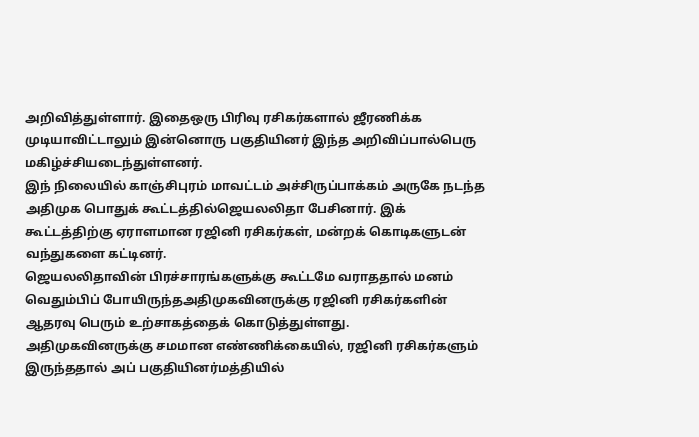அறிவித்துள்ளார். இதைஒரு பிரிவு ரசிகர்களால் ஜீரணிக்க முடியாவிட்டாலும் இன்னொரு பகுதியினர் இந்த அறிவிப்பால்பெரு மகிழ்ச்சியடைந்துள்ளனர்.
இந் நிலையில் காஞ்சிபுரம் மாவட்டம் அச்சிருப்பாக்கம் அருகே நடந்த அதிமுக பொதுக் கூட்டத்தில்ஜெயலலிதா பேசினார். இக் கூட்டத்திற்கு ஏராளமான ரஜினி ரசிகர்கள், மன்றக் கொடிகளுடன் வந்துகளை கட்டினர்.
ஜெயலலிதாவின் பிரச்சாரங்களுக்கு கூட்டமே வராததால் மனம் வெதும்பிப் போயிருந்தஅதிமுகவினருக்கு ரஜினி ரசிகர்களின் ஆதரவு பெரும் உற்சாகத்தைக் கொடுத்துள்ளது.
அதிமுகவினருக்கு சமமான எண்ணிக்கையில், ரஜினி ரசிகர்களும் இருந்ததால் அப் பகுதியினர்மத்தியில்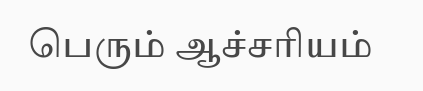பெரும் ஆச்சரியம்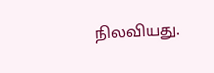நிலவியது.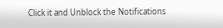Click it and Unblock the Notifications